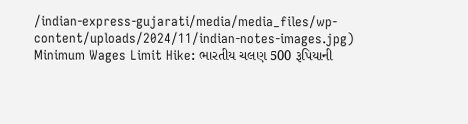/indian-express-gujarati/media/media_files/wp-content/uploads/2024/11/indian-notes-images.jpg)
Minimum Wages Limit Hike: ભારતીય ચલણ 500 રૂપિયાની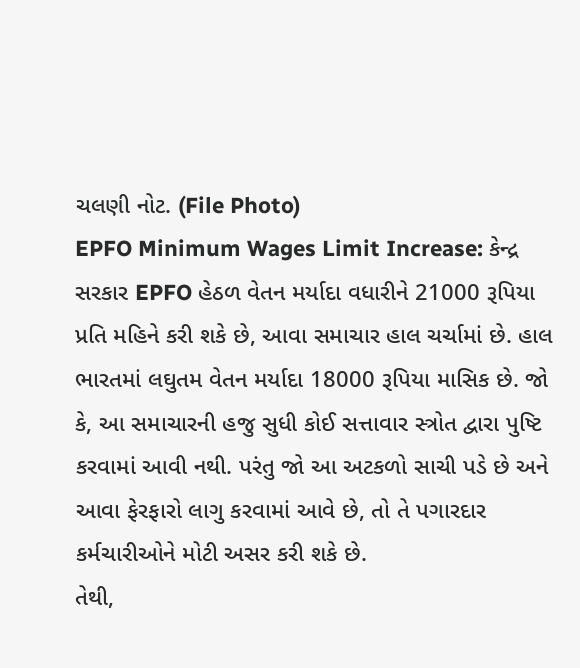ચલણી નોટ. (File Photo)
EPFO Minimum Wages Limit Increase: કેન્દ્ર સરકાર EPFO હેઠળ વેતન મર્યાદા વધારીને 21000 રૂપિયા પ્રતિ મહિને કરી શકે છે, આવા સમાચાર હાલ ચર્ચામાં છે. હાલ ભારતમાં લઘુતમ વેતન મર્યાદા 18000 રૂપિયા માસિક છે. જો કે, આ સમાચારની હજુ સુધી કોઈ સત્તાવાર સ્ત્રોત દ્વારા પુષ્ટિ કરવામાં આવી નથી. પરંતુ જો આ અટકળો સાચી પડે છે અને આવા ફેરફારો લાગુ કરવામાં આવે છે, તો તે પગારદાર કર્મચારીઓને મોટી અસર કરી શકે છે.
તેથી,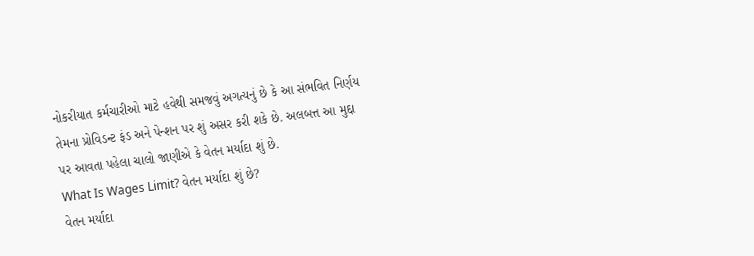નોકરીયાત કર્મચારીઓ માટે હવેથી સમજવું અગત્યનું છે કે આ સંભવિત નિર્ણય તેમના પ્રોવિડન્ટ ફંડ અને પેન્શન પર શું અસર કરી શકે છે. અલબત્ત આ મુદ્દા પર આવતા પહેલા ચાલો જાણીએ કે વેતન મર્યાદા શું છે.
What Is Wages Limit? વેતન મર્યાદા શું છે?
વેતન મર્યાદા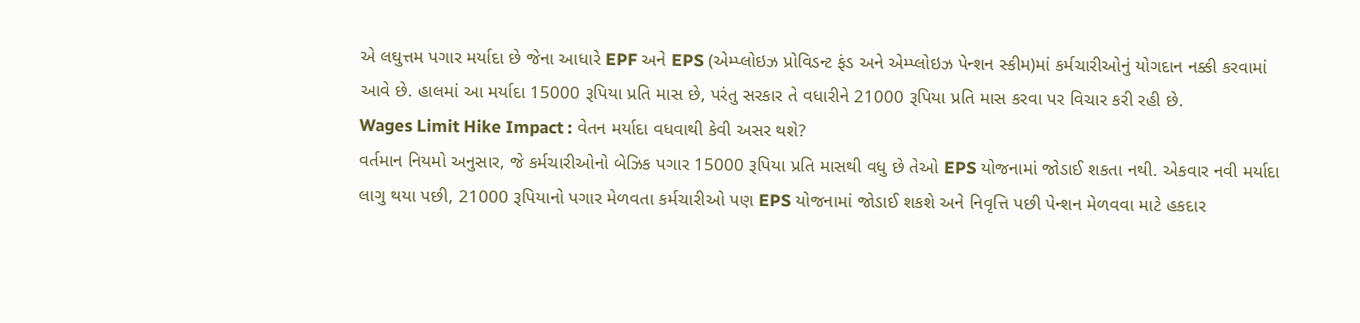એ લઘુત્તમ પગાર મર્યાદા છે જેના આધારે EPF અને EPS (એમ્પ્લોઇઝ પ્રોવિડન્ટ ફંડ અને એમ્પ્લોઇઝ પેન્શન સ્કીમ)માં કર્મચારીઓનું યોગદાન નક્કી કરવામાં આવે છે. હાલમાં આ મર્યાદા 15000 રૂપિયા પ્રતિ માસ છે, પરંતુ સરકાર તે વધારીને 21000 રૂપિયા પ્રતિ માસ કરવા પર વિચાર કરી રહી છે.
Wages Limit Hike Impact : વેતન મર્યાદા વધવાથી કેવી અસર થશે?
વર્તમાન નિયમો અનુસાર, જે કર્મચારીઓનો બેઝિક પગાર 15000 રૂપિયા પ્રતિ માસથી વધુ છે તેઓ EPS યોજનામાં જોડાઈ શકતા નથી. એકવાર નવી મર્યાદા લાગુ થયા પછી, 21000 રૂપિયાનો પગાર મેળવતા કર્મચારીઓ પણ EPS યોજનામાં જોડાઈ શકશે અને નિવૃત્તિ પછી પેન્શન મેળવવા માટે હકદાર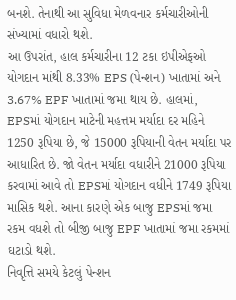બનશે. તેનાથી આ સુવિધા મેળવનાર કર્મચારીઓની સંખ્યામાં વધારો થશે.
આ ઉપરાંત, હાલ કર્મચારીના 12 ટકા ઇપીએફઓ યોગદાન માંથી 8.33% EPS (પેન્શન) ખાતામાં અને 3.67% EPF ખાતામાં જમા થાય છે. હાલમાં, EPSમાં યોગદાન માટેની મહત્તમ મર્યાદા દર મહિને 1250 રૂપિયા છે, જે 15000 રૂપિયાની વેતન મર્યાદા પર આધારિત છે. જો વેતન મર્યાદા વધારીને 21000 રૂપિયા કરવામાં આવે તો EPSમાં યોગદાન વધીને 1749 રૂપિયા માસિક થશે. આના કારણે એક બાજુ EPSમાં જમા રકમ વધશે તો બીજી બાજુ EPF ખાતામાં જમા રકમમાં ઘટાડો થશે.
નિવૃત્તિ સમયે કેટલું પેન્શન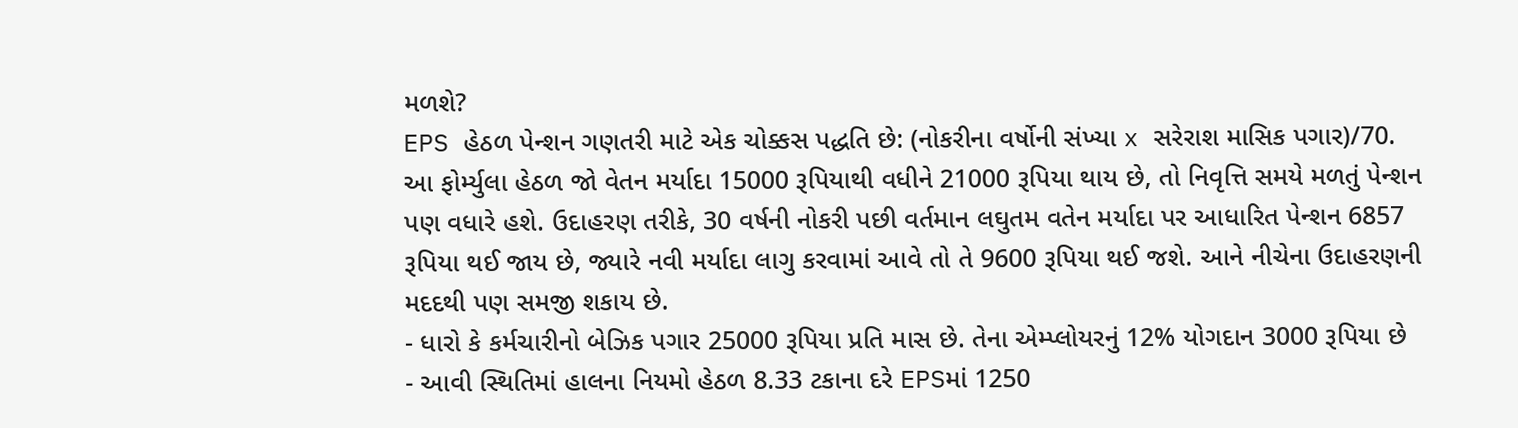મળશે?
EPS હેઠળ પેન્શન ગણતરી માટે એક ચોક્કસ પદ્ધતિ છે: (નોકરીના વર્ષોની સંખ્યા x સરેરાશ માસિક પગાર)/70. આ ફોર્મ્યુલા હેઠળ જો વેતન મર્યાદા 15000 રૂપિયાથી વધીને 21000 રૂપિયા થાય છે, તો નિવૃત્તિ સમયે મળતું પેન્શન પણ વધારે હશે. ઉદાહરણ તરીકે, 30 વર્ષની નોકરી પછી વર્તમાન લઘુતમ વતેન મર્યાદા પર આધારિત પેન્શન 6857 રૂપિયા થઈ જાય છે, જ્યારે નવી મર્યાદા લાગુ કરવામાં આવે તો તે 9600 રૂપિયા થઈ જશે. આને નીચેના ઉદાહરણની મદદથી પણ સમજી શકાય છે.
- ધારો કે કર્મચારીનો બેઝિક પગાર 25000 રૂપિયા પ્રતિ માસ છે. તેના એમ્પ્લોયરનું 12% યોગદાન 3000 રૂપિયા છે
- આવી સ્થિતિમાં હાલના નિયમો હેઠળ 8.33 ટકાના દરે EPSમાં 1250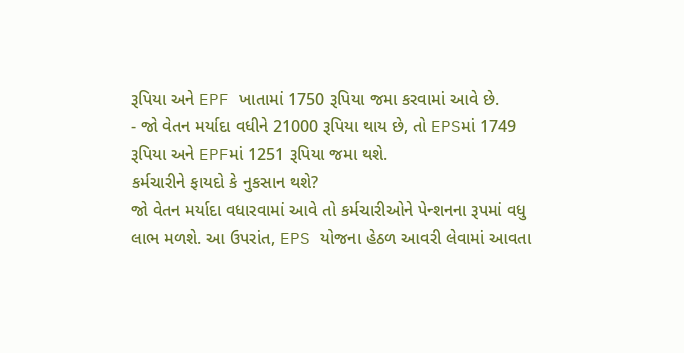રૂપિયા અને EPF ખાતામાં 1750 રૂપિયા જમા કરવામાં આવે છે.
- જો વેતન મર્યાદા વધીને 21000 રૂપિયા થાય છે, તો EPSમાં 1749 રૂપિયા અને EPFમાં 1251 રૂપિયા જમા થશે.
કર્મચારીને ફાયદો કે નુકસાન થશે?
જો વેતન મર્યાદા વધારવામાં આવે તો કર્મચારીઓને પેન્શનના રૂપમાં વધુ લાભ મળશે. આ ઉપરાંત, EPS યોજના હેઠળ આવરી લેવામાં આવતા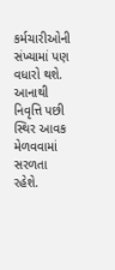કર્મચારીઓની સંખ્યામાં પણ વધારો થશે. આનાથી નિવૃત્તિ પછી સ્થિર આવક મેળવવામાં સરળતા રહેશે.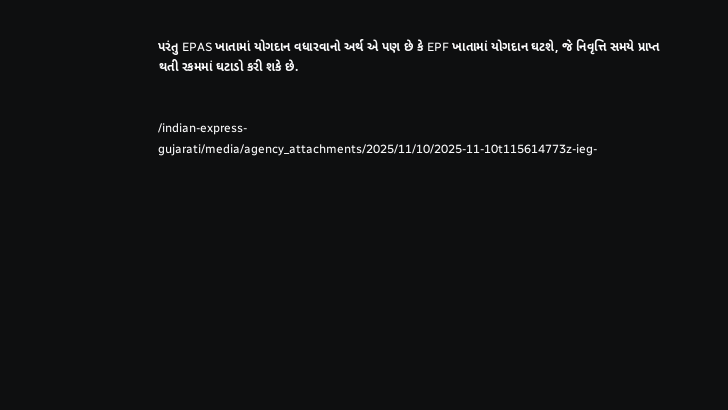પરંતુ EPAS ખાતામાં યોગદાન વધારવાનો અર્થ એ પણ છે કે EPF ખાતામાં યોગદાન ઘટશે, જે નિવૃત્તિ સમયે પ્રાપ્ત થતી રકમમાં ઘટાડો કરી શકે છે.


/indian-express-gujarati/media/agency_attachments/2025/11/10/2025-11-10t115614773z-ieg-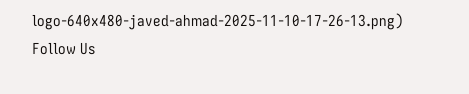logo-640x480-javed-ahmad-2025-11-10-17-26-13.png)
Follow Us